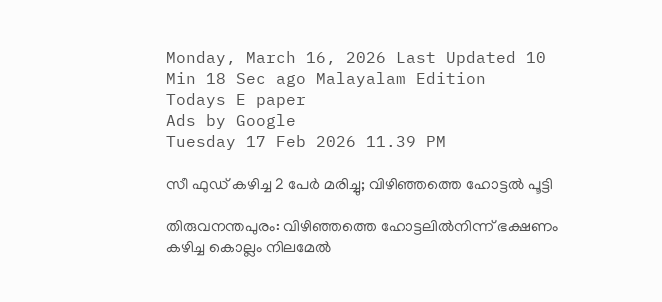Monday, March 16, 2026 Last Updated 10 Min 18 Sec ago Malayalam Edition
Todays E paper
Ads by Google
Tuesday 17 Feb 2026 11.39 PM

സീ ഫുഡ്‌ കഴിച്ച 2 പേര്‍ മരിച്ചു; വിഴിഞ്ഞത്തെ ഹോട്ടല്‍ പൂട്ടി

തിരുവനന്തപുരം: വിഴിഞ്ഞത്തെ ഹോട്ടലില്‍നിന്ന്‌ ഭക്ഷണം കഴിച്ച കൊല്ലം നിലമേല്‍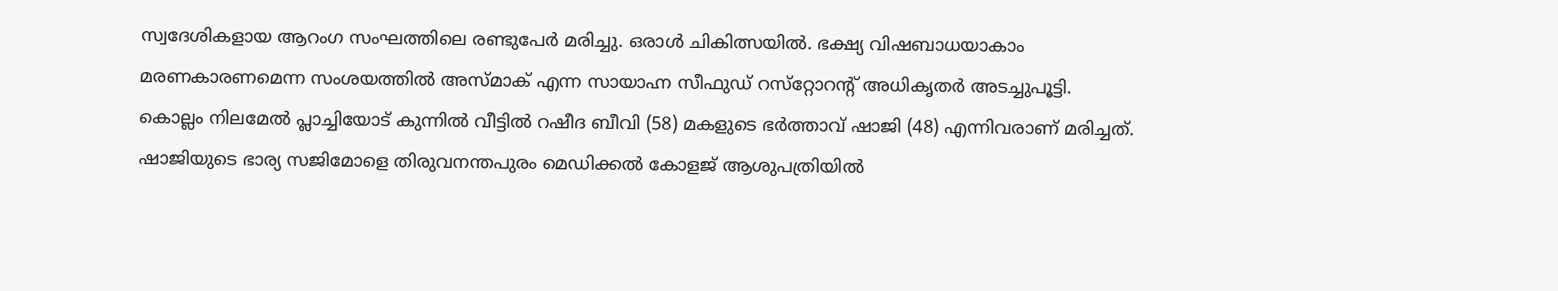സ്വദേശികളായ ആറംഗ സംഘത്തിലെ രണ്ടുപേര്‍ മരിച്ചു. ഒരാള്‍ ചികിത്സയില്‍. ഭക്ഷ്യ വിഷബാധയാകാം മരണകാരണമെന്ന സംശയത്തില്‍ അസ്‌മാക്‌ എന്ന സായാഹ്ന സീഫുഡ്‌ റസ്‌റ്റോറന്റ്‌ അധികൃതര്‍ അടച്ചുപൂട്ടി.
കൊല്ലം നിലമേല്‍ പ്ലാച്ചിയോട്‌ കുന്നില്‍ വീട്ടില്‍ റഷീദ ബീവി (58) മകളുടെ ഭര്‍ത്താവ്‌ ഷാജി (48) എന്നിവരാണ്‌ മരിച്ചത്‌.
ഷാജിയുടെ ഭാര്യ സജിമോളെ തിരുവനന്തപുരം മെഡിക്കല്‍ കോളജ്‌ ആശുപത്രിയില്‍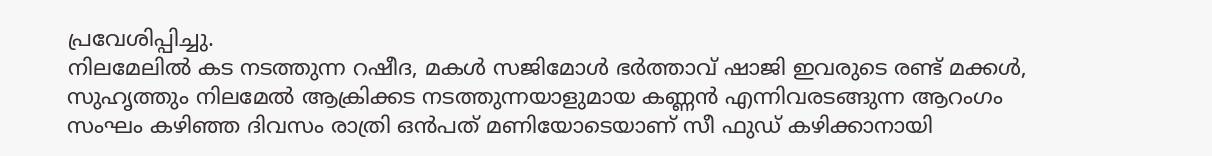പ്രവേശിപ്പിച്ചു.
നിലമേലില്‍ കട നടത്തുന്ന റഷീദ, മകള്‍ സജിമോള്‍ ഭര്‍ത്താവ്‌ ഷാജി ഇവരുടെ രണ്ട്‌ മക്കള്‍, സുഹൃത്തും നിലമേല്‍ ആക്രിക്കട നടത്തുന്നയാളുമായ കണ്ണന്‍ എന്നിവരടങ്ങുന്ന ആറംഗം സംഘം കഴിഞ്ഞ ദിവസം രാത്രി ഒന്‍പത്‌ മണിയോടെയാണ്‌ സീ ഫുഡ്‌ കഴിക്കാനായി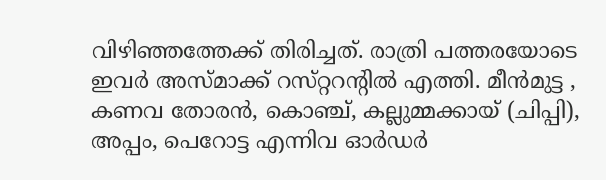വിഴിഞ്ഞത്തേക്ക്‌ തിരിച്ചത്‌. രാത്രി പത്തരയോടെ ഇവര്‍ അസ്‌മാക്ക്‌ റസ്‌റ്ററന്റില്‍ എത്തി. മീന്‍മുട്ട , കണവ തോരന്‍, കൊഞ്ച്‌, കല്ലുമ്മക്കായ്‌ (ചിപ്പി), അപ്പം, പെറോട്ട എന്നിവ ഓര്‍ഡര്‍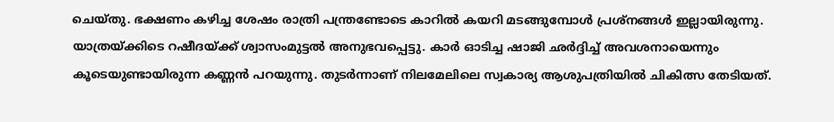ചെയ്‌തു. ഭക്ഷണം കഴിച്ച ശേഷം രാത്രി പന്ത്രണ്ടോടെ കാറില്‍ കയറി മടങ്ങുമ്പോള്‍ പ്രശ്‌നങ്ങള്‍ ഇല്ലായിരുന്നു. യാത്രയ്‌ക്കിടെ റഷീദയ്‌ക്ക്‌ ശ്വാസംമുട്ടല്‍ അനുഭവപ്പെട്ടു. കാര്‍ ഓടിച്ച ഷാജി ഛര്‍ദ്ദിച്ച്‌ അവശനായെന്നും കൂടെയുണ്ടായിരുന്ന കണ്ണന്‍ പറയുന്നു. തുടര്‍ന്നാണ്‌ നിലമേലിലെ സ്വകാര്യ ആശുപത്രിയില്‍ ചികിത്സ തേടിയത്‌.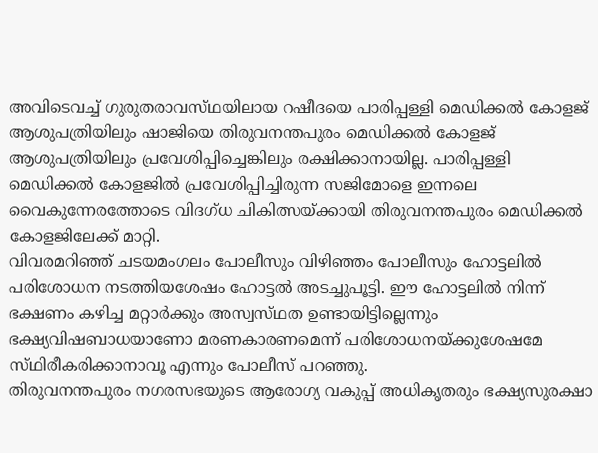അവിടെവച്ച്‌ ഗുരുതരാവസ്‌ഥയിലായ റഷീദയെ പാരിപ്പള്ളി മെഡിക്കല്‍ കോളജ്‌ ആശുപത്രിയിലും ഷാജിയെ തിരുവനന്തപുരം മെഡിക്കല്‍ കോളജ്‌ ആശുപത്രിയിലും പ്രവേശിപ്പിച്ചെങ്കിലും രക്ഷിക്കാനായില്ല. പാരിപ്പള്ളി മെഡിക്കല്‍ കോളജില്‍ പ്രവേശിപ്പിച്ചിരുന്ന സജിമോളെ ഇന്നലെ വൈകുന്നേരത്തോടെ വിദഗ്‌ധ ചികിത്സയ്‌ക്കായി തിരുവനന്തപുരം മെഡിക്കല്‍ കോളജിലേക്ക്‌ മാറ്റി.
വിവരമറിഞ്ഞ്‌ ചടയമംഗലം പോലീസും വിഴിഞ്ഞം പോലീസും ഹോട്ടലില്‍ പരിശോധന നടത്തിയശേഷം ഹോട്ടല്‍ അടച്ചുപൂട്ടി. ഈ ഹോട്ടലില്‍ നിന്ന്‌ ഭക്ഷണം കഴിച്ച മറ്റാര്‍ക്കും അസ്വസ്‌ഥത ഉണ്ടായിട്ടില്ലെന്നും ഭക്ഷ്യവിഷബാധയാണോ മരണകാരണമെന്ന്‌ പരിശോധനയ്‌ക്കുശേഷമേ സ്‌ഥിരീകരിക്കാനാവൂ എന്നും പോലീസ്‌ പറഞ്ഞു.
തിരുവനന്തപുരം നഗരസഭയുടെ ആരോഗ്യ വകുപ്പ്‌ അധികൃതരും ഭക്ഷ്യസുരക്ഷാ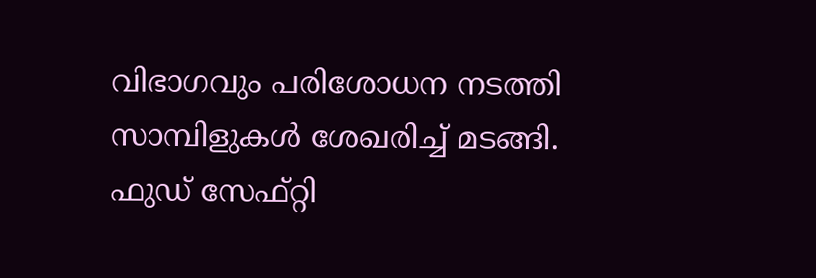വിഭാഗവും പരിശോധന നടത്തി സാമ്പിളുകള്‍ ശേഖരിച്ച്‌ മടങ്ങി. ഫുഡ്‌ സേഫ്‌റ്റി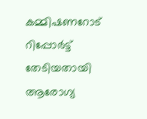കമ്മിഷണറോട്‌ റിപ്പോര്‍ട്ട്‌ തേടിയതായി ആരോഗ്യ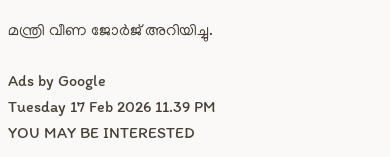മന്ത്രി വീണ ജോര്‍ജ്‌ അറിയിച്ചു.

Ads by Google
Tuesday 17 Feb 2026 11.39 PM
YOU MAY BE INTERESTED